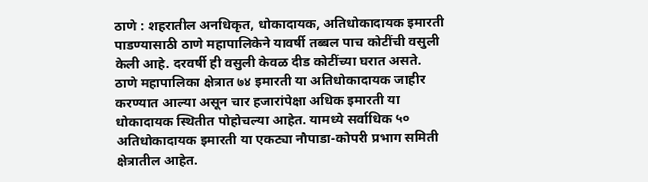ठाणे : शहरातील अनधिकृत, धोकादायक, अतिधोकादायक इमारती पाडण्यासाठी ठाणे महापालिकेने यावर्षी तब्बल पाच कोटींची वसुली केली आहे. दरवर्षी ही वसुली केवळ दीड कोटींच्या घरात असते.
ठाणे महापालिका क्षेत्रात ७४ इमारती या अतिधोकादायक जाहीर करण्यात आल्या असून चार हजारांपेक्षा अधिक इमारती या धोकादायक स्थितीत पोहोचल्या आहेत. यामध्ये सर्वाधिक ५० अतिधोकादायक इमारती या एकट्या नौपाडा-कोपरी प्रभाग समिती क्षेत्रातील आहेत.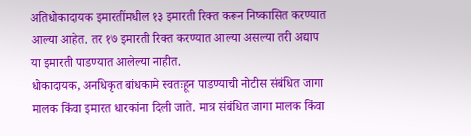अतिधोकादायक इमारतींमधील १३ इमारती रिक्त करून निष्कासित करण्यात आल्या आहेत. तर १७ इमारती रिक्त करण्यात आल्या असल्या तरी अद्याप या इमारती पाडण्यात आलेल्या नाहीत.
धोकादायक, अनधिकृत बांधकामे स्वतःहून पाडण्याची नोटीस संबंधित जागा मालक किंवा इमारत धारकांना दिली जाते. मात्र संबंधित जागा मालक किंवा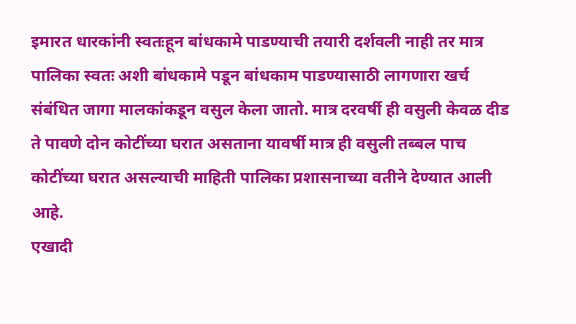इमारत धारकांनी स्वतःहून बांधकामे पाडण्याची तयारी दर्शवली नाही तर मात्र पालिका स्वतः अशी बांधकामे पडून बांधकाम पाडण्यासाठी लागणारा खर्च संबंधित जागा मालकांकडून वसुल केला जातो. मात्र दरवर्षी ही वसुली केवळ दीड ते पावणे दोन कोटींच्या घरात असताना यावर्षी मात्र ही वसुली तब्बल पाच कोटींच्या घरात असल्याची माहिती पालिका प्रशासनाच्या वतीने देण्यात आली आहे.
एखादी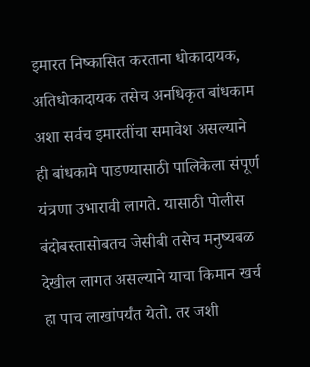इमारत निष्कासित करताना धोकादायक, अतिधोकादायक तसेच अनधिकृत बांधकाम अशा सर्वच इमारतींचा समावेश असल्याने ही बांधकामे पाडण्यासाठी पालिकेला संपूर्ण यंत्रणा उभारावी लागते. यासाठी पोलीस बंदोबस्तासोबतच जेसीबी तसेच मनुष्यबळ देखील लागत असल्याने याचा किमान खर्च हा पाच लाखांपर्यंत येतो. तर जशी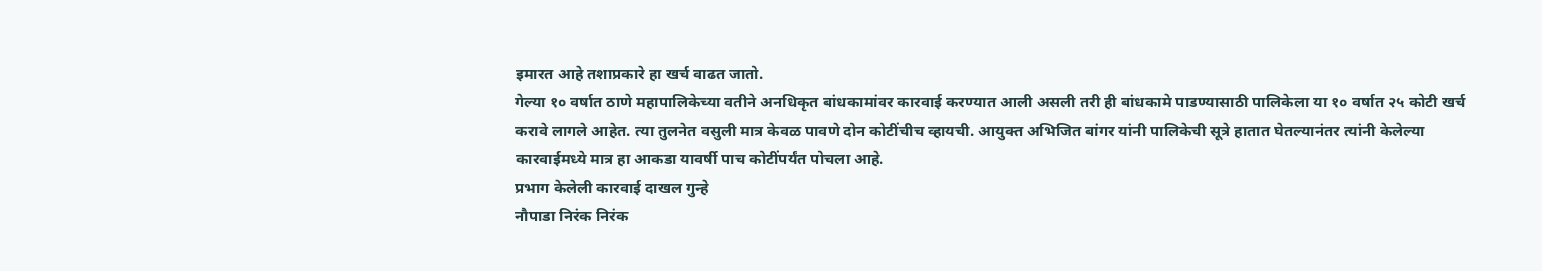इमारत आहे तशाप्रकारे हा खर्च वाढत जातो.
गेल्या १० वर्षात ठाणे महापालिकेच्या वतीने अनधिकृत बांधकामांवर कारवाई करण्यात आली असली तरी ही बांधकामे पाडण्यासाठी पालिकेला या १० वर्षात २५ कोटी खर्च करावे लागले आहेत. त्या तुलनेत वसुली मात्र केवळ पावणे दोन कोटींचीच व्हायची. आयुक्त अभिजित बांगर यांनी पालिकेची सूत्रे हातात घेतल्यानंतर त्यांनी केलेल्या कारवाईमध्ये मात्र हा आकडा यावर्षी पाच कोटींपर्यंत पोचला आहे.
प्रभाग केलेली कारवाई दाखल गुन्हे
नौपाडा निरंक निरंक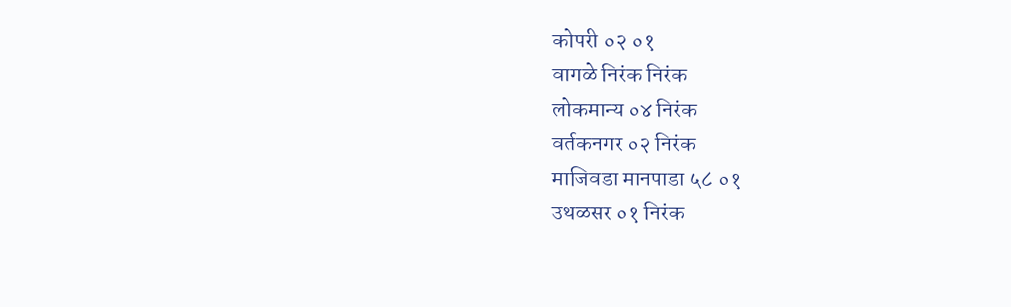कोपरी ०२ ०१
वागळे निरंक निरंक
लोकमान्य ०४ निरंक
वर्तकनगर ०२ निरंक
माजिवडा मानपाडा ५८ ०१
उथळसर ०१ निरंक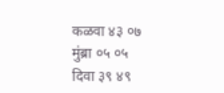कळवा ४३ ०७
मुंब्रा ०५ ०५
दिवा ३९ ४९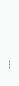---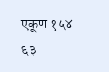एकूण १५४ ६३